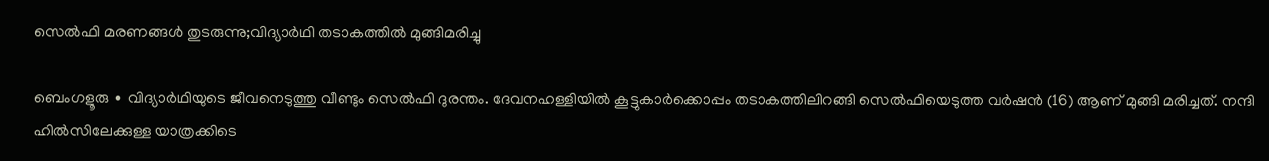സെൽഫി മരണങ്ങള്‍ തുടരുന്നു;വിദ്യാർഥി തടാകത്തിൽ മുങ്ങിമരിച്ചു

ബെംഗളൂരു ∙ വിദ്യാർഥിയുടെ ജീവനെടുത്തു വീണ്ടും സെൽഫി ദുരന്തം. ദേവനഹള്ളിയിൽ കൂട്ടുകാർക്കൊപ്പം തടാകത്തിലിറങ്ങി സെൽഫിയെടുത്ത വർഷൻ (16) ആണ് മുങ്ങി മരിച്ചത്. നന്ദി ഹിൽസിലേക്കുള്ള യാത്രക്കിടെ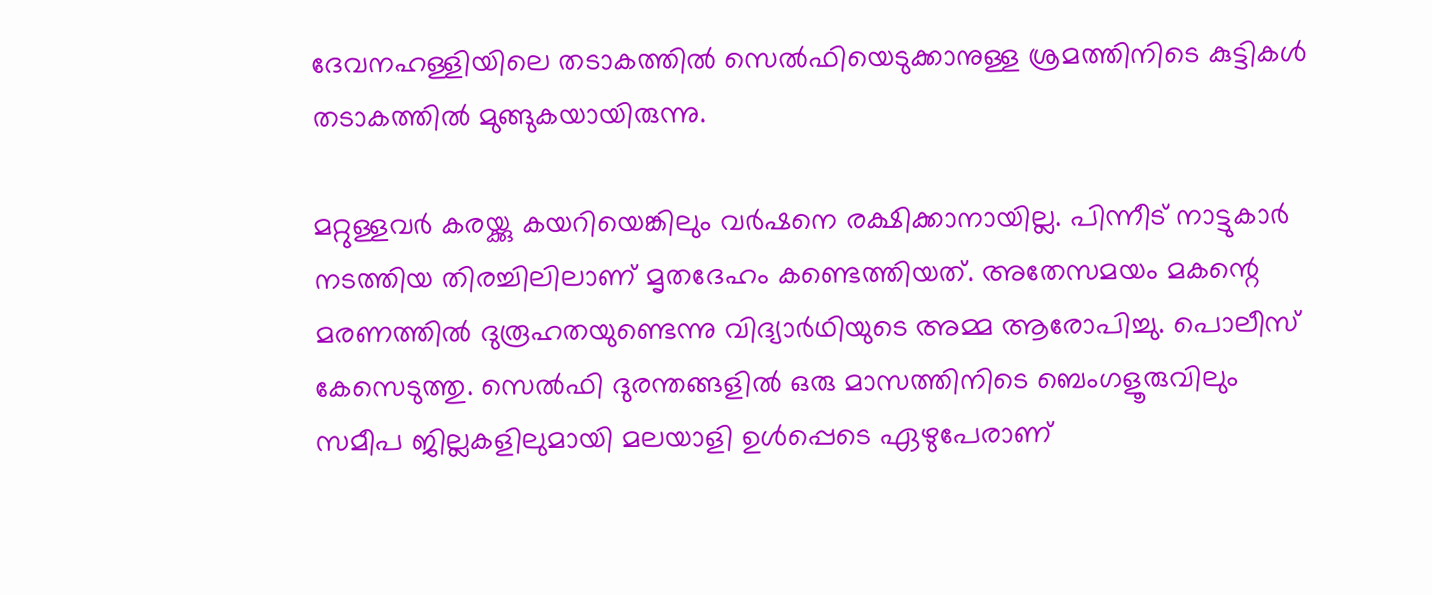ദേവനഹള്ളിയിലെ തടാകത്തിൽ സെൽഫിയെടുക്കാനുള്ള ശ്രമത്തിനിടെ കുട്ടികൾ തടാകത്തിൽ മുങ്ങുകയായിരുന്നു.

മറ്റുള്ളവർ കരയ്ക്കു കയറിയെങ്കിലും വർഷനെ രക്ഷിക്കാനായില്ല. പിന്നീട് നാട്ടുകാർ നടത്തിയ തിരച്ചിലിലാണ് മൃതദേഹം കണ്ടെത്തിയത്. അതേസമയം മകന്റെ മരണത്തിൽ ദുരൂഹതയുണ്ടെന്നു വിദ്യാർഥിയുടെ അമ്മ ആരോപിച്ചു. പൊലീസ് കേസെടുത്തു. സെൽഫി ദുരന്തങ്ങളിൽ ഒരു മാസത്തിനിടെ ബെംഗളൂരുവിലും സമീപ ജില്ലകളിലുമായി മലയാളി ഉൾപ്പെടെ ഏഴുപേരാണ്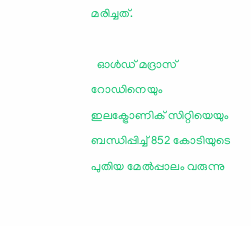മരിച്ചത്.

  ഓൾഡ് മദ്രാസ് റോഡിനെയും ഇലക്ട്രോണിക് സിറ്റിയെയും ബന്ധിപ്പിച്ച് 852 കോടിയുടെ പുതിയ മേൽപ്പാലം വരുന്നു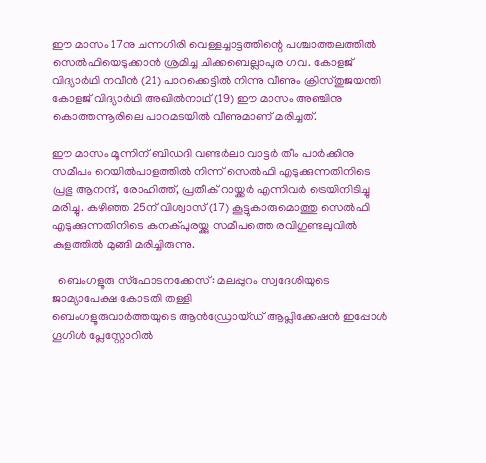ഈ മാസം 17നു ചന്നഗിരി വെള്ളച്ചാട്ടത്തിന്റെ പശ്ചാത്തലത്തിൽ സെൽഫിയെടുക്കാൻ ശ്രമിച്ച ചിക്കബെല്ലാപുര ഗവ. കോളജ് വിദ്യാർഥി നവീൻ (21) പാറക്കെട്ടിൽ നിന്നു വീണും ക്രിസ്തുജയന്തി കോളജ് വിദ്യാർഥി അഖിൽനാഥ് (19) ഈ മാസം അഞ്ചിനു കൊത്തന്നൂരിലെ പാറമടയിൽ വീണുമാണ് മരിച്ചത്.

ഈ മാസം മൂന്നിന് ബിഡദി വണ്ടർലാ വാട്ടർ തീം പാർക്കിനു സമീപം റെയിൽപാളത്തിൽ നിന്ന് സെൽഫി എടുക്കുന്നതിനിടെ പ്രഭു ആനന്ദ്, രോഹിത്ത്, പ്രതീക് റായ്ക്കർ എന്നിവർ ട്രെയിനിടിച്ചു മരിച്ചു. കഴിഞ്ഞ 25ന് വിശ്വാസ് (17) കൂട്ടുകാരുമൊത്തു സെൽഫി എടുക്കുന്നതിനിടെ കനക്പുരയ്ക്കു സമീപത്തെ രവിഗുണ്ടലുവിൽ കുളത്തിൽ മുങ്ങി മരിച്ചിരുന്നു.

  ബെംഗളൂരു സ്ഫോടനക്കേസ്: മലപ്പുറം സ്വദേശിയുടെ ജാമ്യാപേക്ഷ കോടതി തള്ളി
ബെംഗളൂരുവാർത്തയുടെ ആൻഡ്രോയ്ഡ് ആപ്ലിക്കേഷൻ ഇപ്പോൾ ഗൂഗിൾ പ്ലേസ്റ്റോറിൽ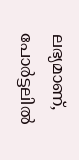ലഭ്യമാണ്, പോർട്ടലിൽ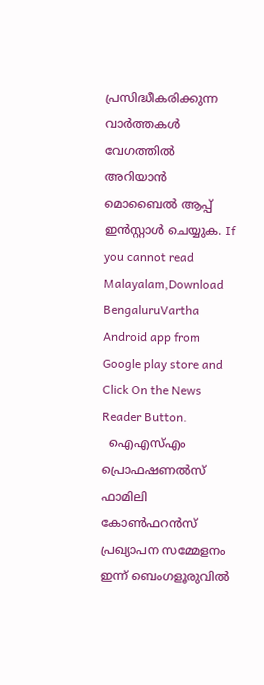പ്രസിദ്ധീകരിക്കുന്ന വാർത്തകൾ വേഗത്തിൽ അറിയാൻ മൊബൈൽ ആപ്പ് ഇൻസ്റ്റാൾ ചെയ്യുക. If you cannot read Malayalam,Download BengaluruVartha Android app from Google play store and Click On the News Reader Button.
  ഐഎസ്എം പ്രൊഫഷണൽസ് ഫാമിലി കോൺഫറൻസ് പ്രഖ്യാപന സമ്മേളനം ഇന്ന് ബെംഗളൂരുവിൽ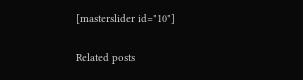[masterslider id="10"]

Related posts